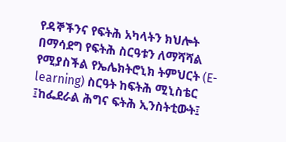የዳኞችንና የፍትሕ አካላትን ክህሎት በማሳደግ የፍትሕ ስርዓቱን ለማሻሻል የሚያስችል የኤሌክትሮኒክ ትምህርት (E-learning) ስርዓት ከፍትሕ ሚኒስቴር ፤ከፌደራል ሕግና ፍትሕ ኢንስትቲውት፤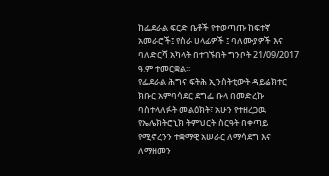ከፌደራል ፍርድ ቤቶች የተወጣጡ ከፍተኛ አመራሮች፤ የስራ ሀላፊዎች ፤ ባለሙያዎች እና ባለድርሻ አካላት በተገኙበት ግንቦት 21/09/2017 ዓ.ም ተመርቋል፡፡
የፌደራል ሕግና ፍትሕ ኢንስትቲውት ዳይሬክተር ክቡር አምባሳደር ደግፌ ቡላ በመድረኩ ባስተላለፉት መልዕክት፣ አሁን የተዘረጋዉ የኤሌክትሮኒክ ትምህርት ስርዓት በቀጣይ የሚኖረንን ተቋማዊ አሠራር ለማሳደግ እና ለማዘመን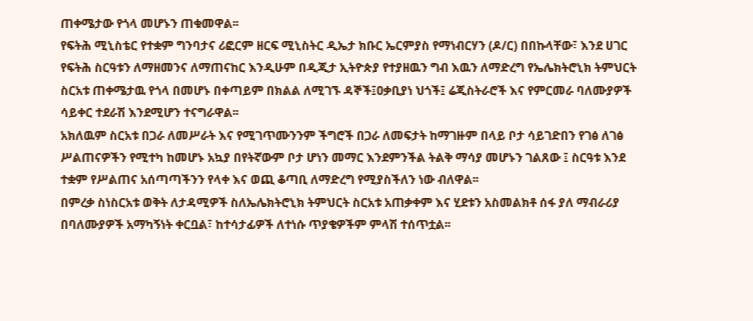ጠቀሜታው የጎላ መሆኑን ጠቁመዋል፡፡
የፍትሕ ሚኒስቴር የተቋም ግንባታና ሪፎርም ዘርፍ ሚኒስትር ዲኤታ ክቡር ኤርምያስ የማነብርሃን (ዶ/ር) በበኩላቸው፣ እንደ ሀገር የፍትሕ ስርዓቱን ለማዘመንና ለማጠናከር እንዲሁም በዲጂታ ኢትዮጵያ የተያዘዉን ግብ እዉን ለማድረግ የኤሌክትሮኒክ ትምህርት ስርአቱ ጠቀሜታዉ የጎላ በመሆኑ በቀጣይም በክልል ለሚገኙ ዳኞች፤ዐቃቢያነ ህጎች፤ ሬጂስትራሮች እና የምርመራ ባለሙያዎች ሳይቀር ተደራሽ እንደሚሆን ተናግራዋል፡፡
አክለዉም ስርአቱ በጋራ ለመሥራት እና የሚገጥሙንንም ችግሮች በጋራ ለመፍታት ከማገዙም በላይ ቦታ ሳይገድበን የገፅ ለገፅ ሥልጠናዎችን የሚተካ ከመሆኑ አኳያ በየትኛውም ቦታ ሆነን መማር እንደምንችል ትልቅ ማሳያ መሆኑን ገልጸው ፤ ስርዓቱ እንደ ተቋም የሥልጠና አሰጣጣችንን የላቀ እና ወጪ ቆጣቢ ለማድረግ የሚያስችለን ነው ብለዋል፡፡
በምረቃ ስነስርአቱ ወቅት ለታዳሚዎች ስለኤሌክትሮኒክ ትምህርት ስርአቱ አጠቃቀም እና ሂደቱን አስመልክቶ ሰፋ ያለ ማብራሪያ በባለሙያዎች አማካኝነት ቀርቧል፣ ከተሳታፊዎች ለተነሱ ጥያቄዎችም ምላሽ ተሰጥቷል፡፡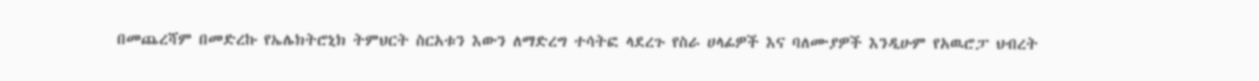በመጨረሻም በመድረኩ የኤሌክትሮኒክ ትምህርት ስርአቱን እውን ለማድረግ ተሳትፎ ላደረጉ የስራ ሀላፊዎች እና ባለሙያዎች እንዲሁም የአዉሮፓ ህብረት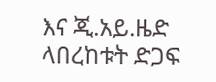እና ጂ.አይ.ዜድ ላበረከቱት ድጋፍ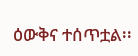ዕውቅና ተሰጥቷል፡፡